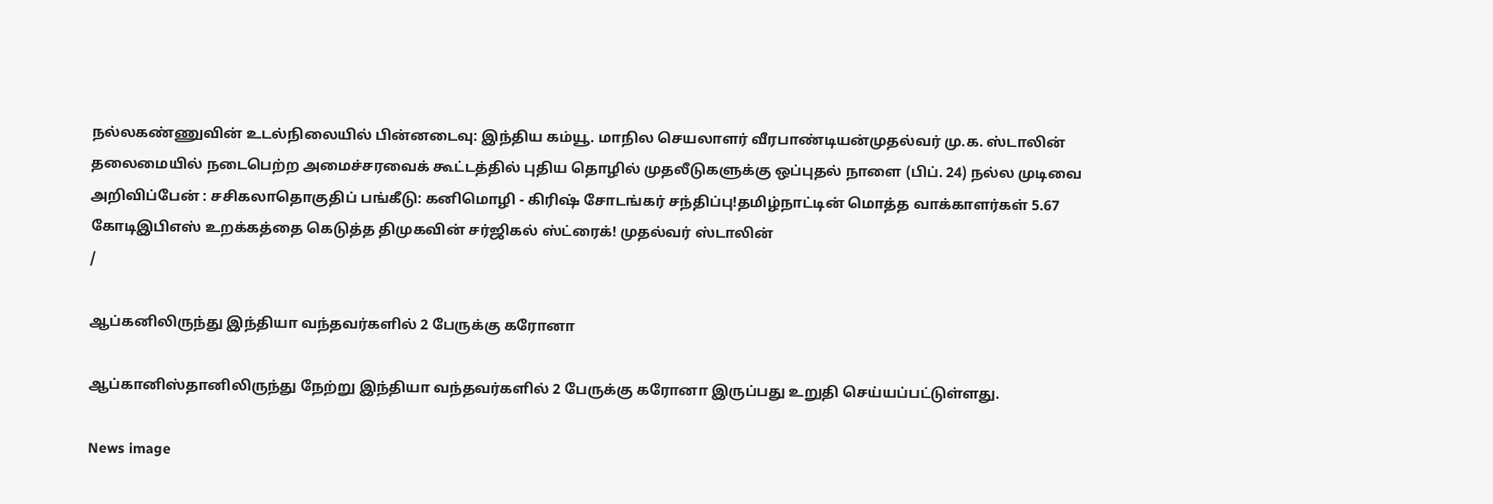நல்லகண்ணுவின் உடல்நிலையில் பின்னடைவு: இந்திய கம்யூ. மாநில செயலாளர் வீரபாண்டியன்முதல்வர் மு.க. ஸ்டாலின் தலைமையில் நடைபெற்ற அமைச்சரவைக் கூட்டத்தில் புதிய தொழில் முதலீடுகளுக்கு ஒப்புதல் நாளை (பிப். 24) நல்ல முடிவை அறிவிப்பேன் : சசிகலாதொகுதிப் பங்கீடு: கனிமொழி - கிரிஷ் சோடங்கர் சந்திப்பு!தமிழ்நாட்டின் மொத்த வாக்காளர்கள் 5.67 கோடிஇபிஎஸ் உறக்கத்தை கெடுத்த திமுகவின் சர்ஜிகல் ஸ்ட்ரைக்! முதல்வர் ஸ்டாலின்
/

ஆப்கனிலிருந்து இந்தியா வந்தவர்களில் 2 பேருக்கு கரோனா

ஆப்கானிஸ்தானிலிருந்து நேற்று இந்தியா வந்தவர்களில் 2 பேருக்கு கரோனா இருப்பது உறுதி செய்யப்பட்டுள்ளது.

News image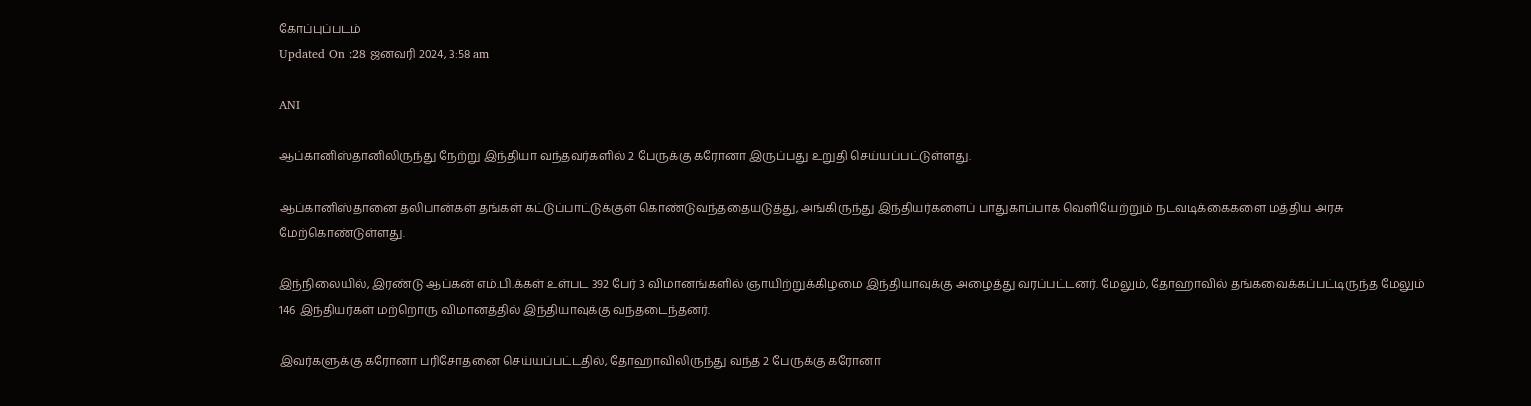கோப்புப்படம்
Updated On :28 ஜனவரி 2024, 3:58 am

ANI

ஆப்கானிஸ்தானிலிருந்து நேற்று இந்தியா வந்தவர்களில் 2 பேருக்கு கரோனா இருப்பது உறுதி செய்யப்பட்டுள்ளது.

ஆப்கானிஸ்தானை தலிபான்கள் தங்கள் கட்டுப்பாட்டுக்குள் கொண்டுவந்ததையடுத்து, அங்கிருந்து இந்தியர்களைப் பாதுகாப்பாக வெளியேற்றும் நடவடிக்கைகளை மத்திய அரசு மேற்கொண்டுள்ளது.

இந்நிலையில், இரண்டு ஆப்கன் எம்.பி.க்கள் உள்பட 392 பேர் 3 விமானங்களில் ஞாயிற்றுக்கிழமை இந்தியாவுக்கு அழைத்து வரப்பட்டனர். மேலும், தோஹாவில் தங்கவைக்கப்பட்டிருந்த மேலும் 146 இந்தியர்கள் மற்றொரு விமானத்தில் இந்தியாவுக்கு வந்தடைந்தனர்.

இவர்களுக்கு கரோனா பரிசோதனை செய்யப்பட்டதில், தோஹாவிலிருந்து வந்த 2 பேருக்கு கரோனா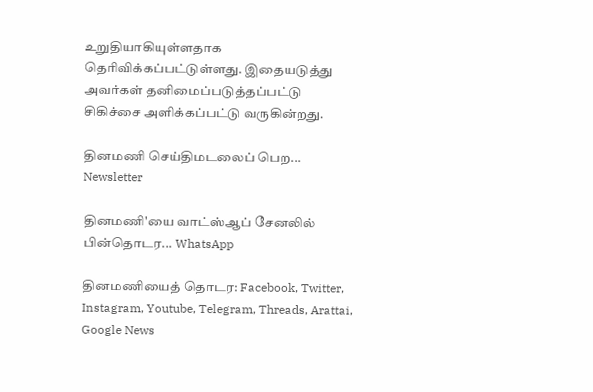உறுதியாகியுள்ளதாக தெரிவிக்கப்பட்டுள்ளது. இதையடுத்து அவர்கள் தனிமைப்படுத்தப்பட்டு சிகிச்சை அளிக்கப்பட்டு வருகின்றது.

தினமணி செய்திமடலைப் பெற... Newsletter

தினமணி'யை வாட்ஸ்ஆப் சேனலில் பின்தொடர... WhatsApp

தினமணியைத் தொடர: Facebook, Twitter, Instagram, Youtube, Telegram, Threads, Arattai, Google News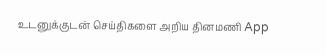உடனுக்குடன் செய்திகளை அறிய தினமணி App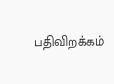பதிவிறக்கம்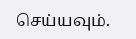செய்யவும்.